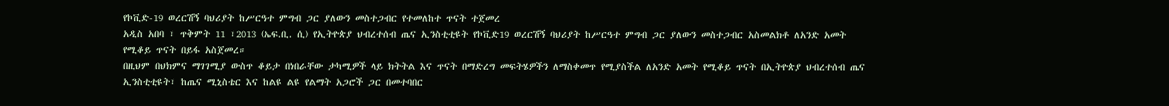የኮቪድ-19 ወረርሽኝ ባህሪያት ከሥርዓተ ምግብ ጋር ያለውን መስተጋብር የተመለከተ ጥናት ተጀመረ
አዲስ አበባ ፣ ጥቅምት 11 ፣2013 (ኤፍ.ቢ. ሲ) የኢትዮጵያ ህብረተሰብ ጤና ኢንስቲቲዩት የኮቪድ19 ወረርሽኝ ባህሪያት ከሥርዓተ ምግብ ጋር ያለውን መስተጋብር አስመልክቶ ለአንድ አመት የሚቆይ ጥናት በይፋ አስጀመረ።
በዚህም በህክምና ማገገሚያ ውስጥ ቆይታ በነበራቸው ታካሚዎች ላይ ክትትል እና ጥናት በማድረግ መፍትሄዎችን ለማስቀመጥ የሚያስችል ለአንድ አመት የሚቆይ ጥናት በኢትዮጵያ ህብረተሰብ ጤና ኢንስቲቲዩት፣ ከጤና ሚኒስቴር እና ከልዩ ልዩ የልማት አጋሮች ጋር በመተባበር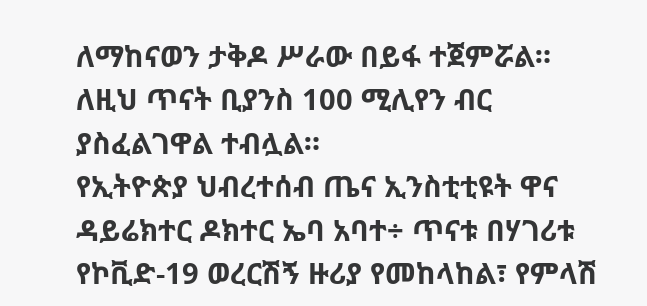ለማከናወን ታቅዶ ሥራው በይፋ ተጀምሯል።
ለዚህ ጥናት ቢያንስ 100 ሚሊየን ብር ያስፈልገዋል ተብሏል።
የኢትዮጵያ ህብረተሰብ ጤና ኢንስቲቲዩት ዋና ዳይሬክተር ዶክተር ኤባ አባተ÷ ጥናቱ በሃገሪቱ የኮቪድ-19 ወረርሽኝ ዙሪያ የመከላከል፣ የምላሽ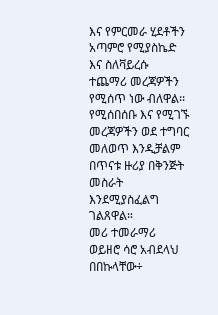እና የምርመራ ሂደቶችን አጣምሮ የሚያስኬድ እና ስለቫይረሱ ተጨማሪ መረጃዎችን የሚሰጥ ነው ብለዋል፡፡
የሚሰበሰቡ እና የሚገኙ መረጃዎችን ወደ ተግባር መለወጥ እንዲቻልም በጥናቱ ዙሪያ በቅንጅት መስራት እንደሚያስፈልግ ገልጸዋል።
መሪ ተመራማሪ ወይዘሮ ሳሮ አብደላህ በበኩላቸው÷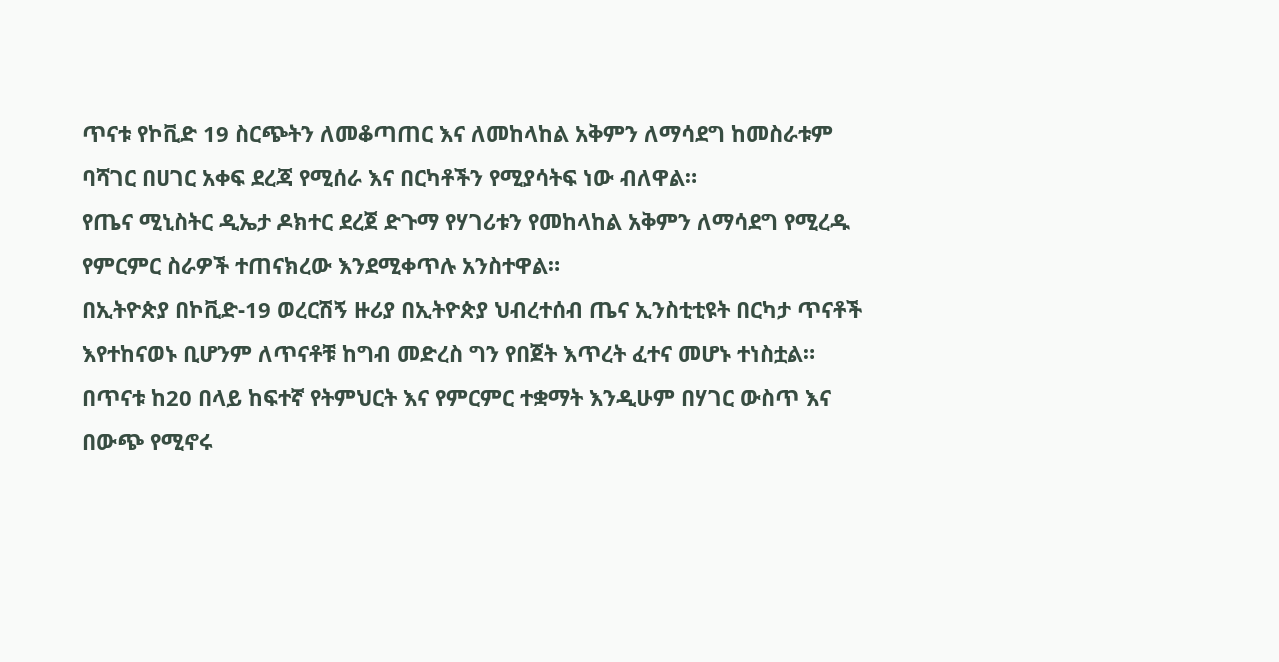ጥናቱ የኮቪድ 19 ስርጭትን ለመቆጣጠር እና ለመከላከል አቅምን ለማሳደግ ከመስራቱም ባሻገር በሀገር አቀፍ ደረጃ የሚሰራ እና በርካቶችን የሚያሳትፍ ነው ብለዋል።
የጤና ሚኒስትር ዲኤታ ዶክተር ደረጀ ድጉማ የሃገሪቱን የመከላከል አቅምን ለማሳደግ የሚረዱ የምርምር ስራዎች ተጠናክረው እንደሚቀጥሉ አንስተዋል።
በኢትዮጵያ በኮቪድ-19 ወረርሽኝ ዙሪያ በኢትዮጵያ ህብረተሰብ ጤና ኢንስቲቲዩት በርካታ ጥናቶች እየተከናወኑ ቢሆንም ለጥናቶቹ ከግብ መድረስ ግን የበጀት እጥረት ፈተና መሆኑ ተነስቷል።
በጥናቱ ከ20 በላይ ከፍተኛ የትምህርት እና የምርምር ተቋማት እንዲሁም በሃገር ውስጥ እና በውጭ የሚኖሩ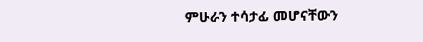ምሁራን ተሳታፊ መሆናቸውን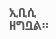ኢቢሲ ዘግቧል።